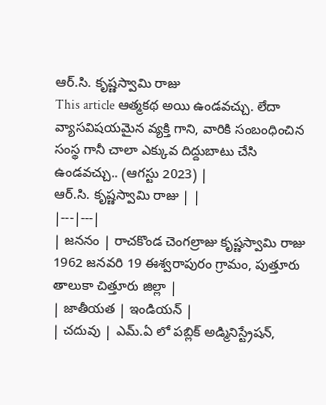ఆర్.సి. కృష్ణస్వామి రాజు
This article ఆత్మకథ అయి ఉండవచ్చు. లేదా వ్యాసవిషయమైన వ్యక్తి గాని, వారికి సంబంధించిన సంస్థ గానీ చాలా ఎక్కువ దిద్దుబాటు చేసి ఉండవచ్చు.. (ఆగస్టు 2023) |
ఆర్.సి. కృష్ణస్వామి రాజు | |
|---|---|
| జననం | రాచకొండ చెంగల్రాజు కృష్ణస్వామి రాజు 1962 జనవరి 19 ఈశ్వరాపురం గ్రామం, పుత్తూరు తాలుకా చిత్తూరు జిల్లా |
| జాతీయత | ఇండియన్ |
| చదువు | ఎమ్.ఏ లో పబ్లిక్ అడ్మినిస్ట్రేషన్,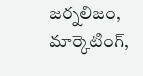జర్నలిజం, మార్కెటింగ్,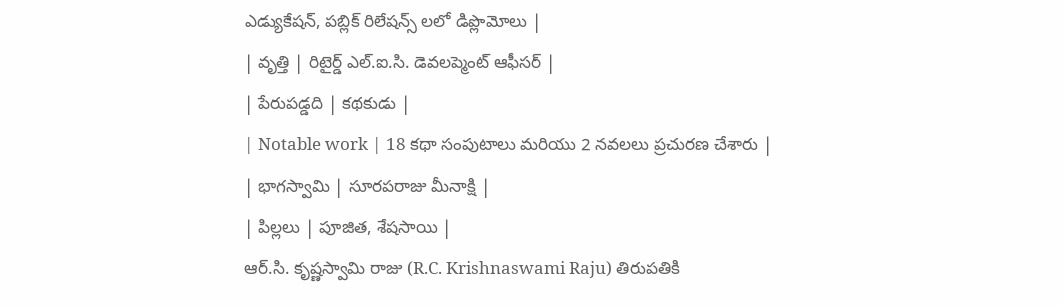ఎడ్యుకేషన్, పబ్లిక్ రిలేషన్స్ లలో డిప్లొమోలు |
| వృత్తి | రిటైర్డ్ ఎల్.ఐ.సి. డెవలప్మెంట్ ఆఫీసర్ |
| పేరుపడ్డది | కథకుడు |
| Notable work | 18 కథా సంపుటాలు మరియు 2 నవలలు ప్రచురణ చేశారు |
| భాగస్వామి | సూరపరాజు మీనాక్షి |
| పిల్లలు | పూజిత, శేషసాయి |
ఆర్.సి. కృష్ణస్వామి రాజు (R.C. Krishnaswami Raju) తిరుపతికి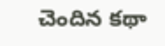చెందిన కథా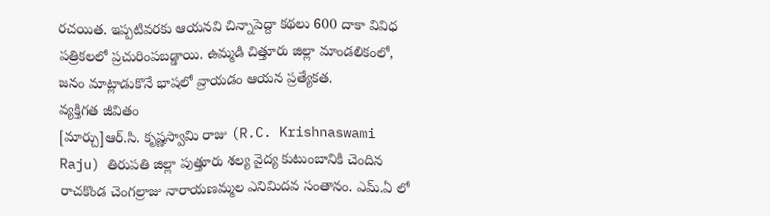రచయిత. ఇప్పటివరకు ఆయనవి చిన్నాపెద్దా కథలు 600 దాకా వివిధ పత్రికలలో ప్రచురింపబడ్డాయి. ఉమ్మడి చిత్తూరు జిల్లా మాండలికంలో, జనం మాట్లాడుకొనే భాషలో వ్రాయడం ఆయన ప్రత్యేకత.
వ్యక్తిగత జీవితం
[మార్చు]ఆర్.సి. కృష్ణస్వామి రాజు (R.C. Krishnaswami Raju) తిరుపతి జిల్లా పుత్తూరు శల్య వైద్య కుటుంబానికి చెందిన రాచకొండ చెంగల్రాజు నారాయణమ్మల ఎనిమిదవ సంతానం. ఎమ్.ఏ లో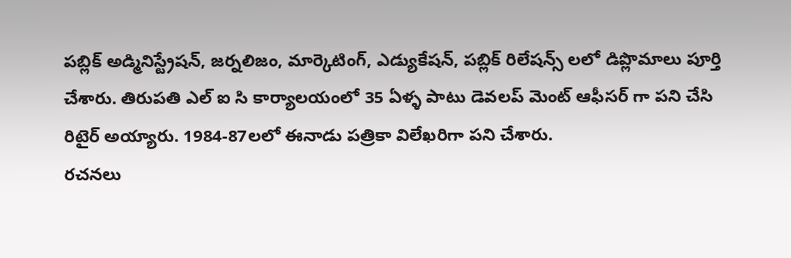పబ్లిక్ అడ్మినిస్ట్రేషన్, జర్నలిజం, మార్కెటింగ్, ఎడ్యుకేషన్, పబ్లిక్ రిలేషన్స్ లలో డిప్లొమాలు పూర్తి చేశారు. తిరుపతి ఎల్ ఐ సి కార్యాలయంలో 35 ఏళ్ళ పాటు డెవలప్ మెంట్ ఆఫీసర్ గా పని చేసి రిటైర్ అయ్యారు. 1984-87లలో ఈనాడు పత్రికా విలేఖరిగా పని చేశారు.
రచనలు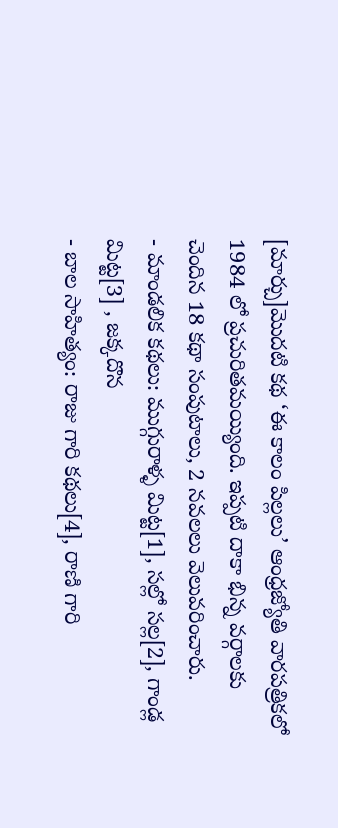[మార్చు]మొదటి కథ ‘ఈ కాలం పిల్లలు’ ఆంధ్రజ్యోతి వారపత్రికలో 1984 లో ప్రచురితమయ్యింది. ఇప్పటి దాకా భిన్న వర్గాలకు చెందిన 18 కథా సంపుటాలు, 2 నవలలు వెలువరించారు.
- మాండలిక కథలు: ముగ్గురాళ్ళ మిట్ట[1], సల్లో సల్ల[2], గాండ్ల మిట్ట[3] , జక్కదొన
- బాల సాహిత్యం: రాజు గారి కథలు[4], రాణి గారి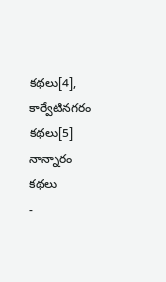కథలు[4], కార్వేటినగరం కథలు[5] నాన్నారం కథలు
-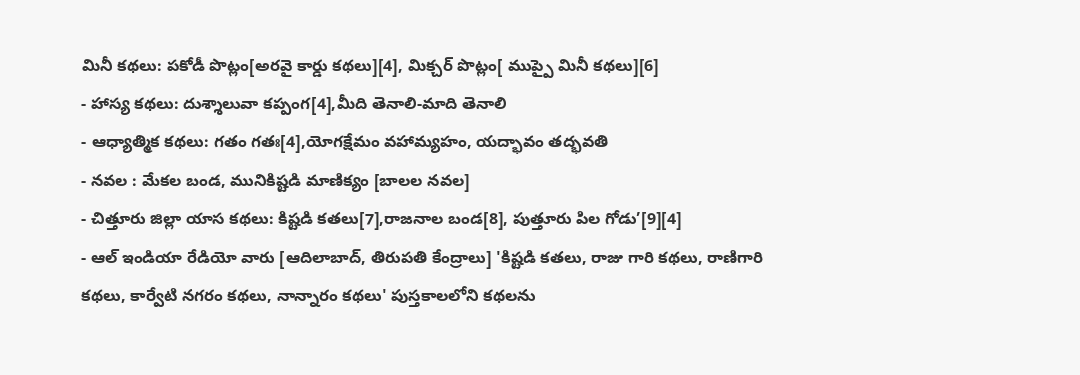మినీ కథలు: పకోడీ పొట్లం[అరవై కార్డు కథలు][4], మిక్చర్ పొట్లం[ ముప్పై మినీ కథలు][6]
- హాస్య కథలు: దుశ్శాలువా కప్పంగ[4],మీది తెనాలి-మాది తెనాలి
- ఆధ్యాత్మిక కథలు: గతం గతః[4],యోగక్షేమం వహామ్యహం, యద్భావం తద్భవతి
- నవల : మేకల బండ, మునికిష్టడి మాణిక్యం [బాలల నవల]
- చిత్తూరు జిల్లా యాస కథలు: కిష్టడి కతలు[7],రాజనాల బండ[8], పుత్తూరు పిల గోడు’[9][4]
- ఆల్ ఇండియా రేడియో వారు [ఆదిలాబాద్, తిరుపతి కేంద్రాలు] 'కిష్టడి కతలు, రాజు గారి కథలు, రాణిగారి కథలు, కార్వేటి నగరం కథలు, నాన్నారం కథలు' పుస్తకాలలోని కథలను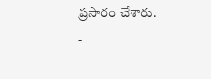ప్రసారం చేశారు.
-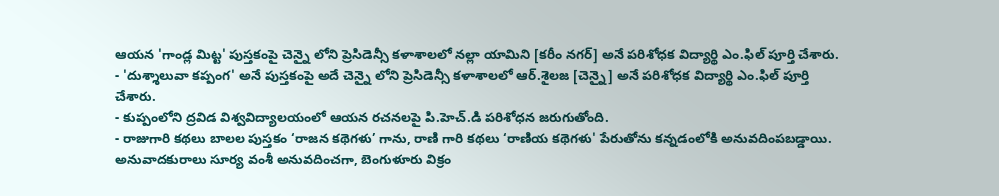ఆయన 'గాండ్ల మిట్ట' పుస్తకంపై చెన్నై లోని ప్రెసిడెన్సీ కళాశాలలో నల్లా యామిని [కరీం నగర్] అనే పరిశోధక విద్యార్థి ఎం.ఫిల్ పూర్తి చేశారు.
- 'దుశ్శాలువా కప్పంగ' అనే పుస్తకంపై అదే చెన్నై లోని ప్రెసిడెన్సీ కళాశాలలో ఆర్.శైలజ [చెన్నై] అనే పరిశోధక విద్యార్థి ఎం.ఫిల్ పూర్తి చేశారు.
- కుప్పంలోని ద్రవిడ విశ్వవిద్యాలయంలో ఆయన రచనలపై పి.హెచ్.డి పరిశోధన జరుగుతోంది.
- రాజుగారి కథలు బాలల పుస్తకం ‘రాజన కథెగళు’ గాను, రాణి గారి కథలు ‘రాణియ కథెగళు' పేరుతోను కన్నడంలోకి అనువదింపబడ్డాయి. అనువాదకురాలు సూర్య వంశీ అనువదించగా, బెంగుళూరు విక్రం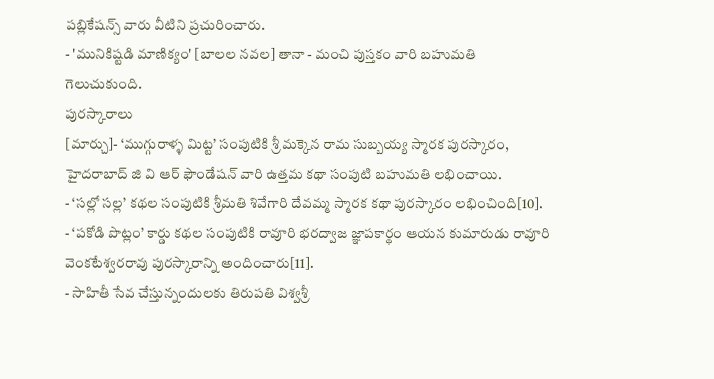పబ్లికేషన్స్ వారు వీటిని ప్రచురించారు.
- 'మునికిష్టడి మాణిక్యం' [బాలల నవల] తానా - మంచి పుస్తకం వారి బహుమతి గెలుచుకుంది.
పురస్కారాలు
[మార్చు]- ‘ముగ్గురాళ్ళ మిట్ట’ సంపుటికి శ్రీ మక్కెన రామ సుబ్బయ్య స్మారక పురస్కారం, హైదరాబాద్ జి వి ఆర్ ఫౌండేషన్ వారి ఉత్తమ కథా సంపుటి బహుమతి లభించాయి.
- ‘సల్లో సల్ల’ కథల సంపుటికి శ్రీమతి శివేగారి దేవమ్మ స్మారక కథా పురస్కారం లభించింది[10].
- ‘పకోడి పొట్లం’ కార్డు కథల సంపుటికి రావూరి భరద్వాజ జ్ఞాపకార్థం ఆయన కుమారుడు రావూరి వెంకటేశ్వరరావు పురస్కారాన్ని అందించారు[11].
- సాహితీ సేవ చేస్తున్నందులకు తిరుపతి విశ్వశ్రీ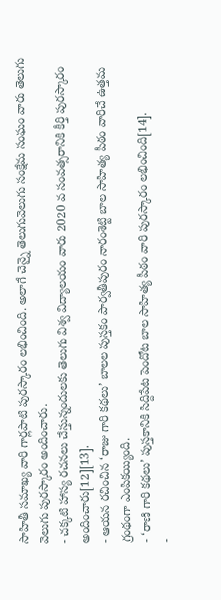సాహితీ సమాఖ్య వారి గార్లపాటి పురస్కారం లభించింది. అలాగే చెన్నై తెలుగువెలుగు సంక్షేమ సంఘం వారు తెలుగు వెలుగు పురస్కారం అందించారు.
- చక్కటి హాస్య రచనలు చేస్తున్నందులకు తెలుగు విశ్వ విద్యాలయం వారు 2020 వ సంవత్సరానికి కీర్తి పురస్కారం అందించారు[12][13].
- ఆయన రచించిన ‘రాజు గారి కథలు’ బాలల పుస్తకం పార్వతీపురం నారంశెట్టి బాల సాహిత్య పీఠం వారిచే ఉత్తమ గ్రంథంగా ఎంపికయ్యింది.
- ‘రాణి గారి కథలు’ పుస్తకానికి సిద్దిపేట పెందోట బాల సాహిత్య పీఠం వారి పురస్కారం లభించింది[14].
-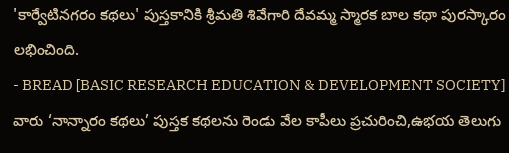'కార్వేటినగరం కథలు' పుస్తకానికి శ్రీమతి శివేగారి దేవమ్మ స్మారక బాల కథా పురస్కారం లభించింది.
- BREAD [BASIC RESEARCH EDUCATION & DEVELOPMENT SOCIETY] వారు ‘నాన్నారం కథలు’ పుస్తక కథలను రెండు వేల కాపీలు ప్రచురించి,ఉభయ తెలుగు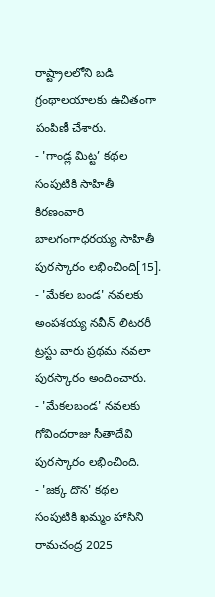రాష్ట్రాలలోని బడి గ్రంథాలయాలకు ఉచితంగా పంపిణీ చేశారు.
- 'గాండ్ల మిట్ట’ కథల సంపుటికి సాహితీ కిరణంవారి బాలగంగాధరయ్య సాహితీ పురస్కారం లభించింది[15].
- 'మేకల బండ' నవలకు అంపశయ్య నవీన్ లిటరరీ ట్రస్టు వారు ప్రథమ నవలా పురస్కారం అందించారు.
- 'మేకలబండ' నవలకు గోవిందరాజు సీతాదేవి పురస్కారం లభించింది.
- 'జక్క దొన' కథల సంపుటికి ఖమ్మం హాసిని రామచంద్ర 2025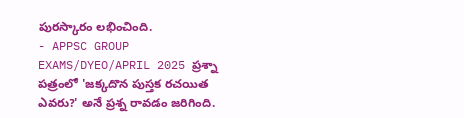పురస్కారం లభించింది.
- APPSC GROUP EXAMS/DYEO/APRIL 2025 ప్రశ్నా పత్రంలో 'జక్కదొన పుస్తక రచయిత ఎవరు?' అనే ప్రశ్న రావడం జరిగింది.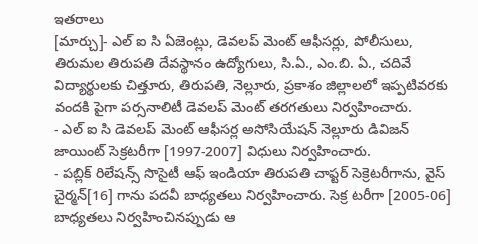ఇతరాలు
[మార్చు]- ఎల్ ఐ సి ఏజెంట్లు, డెవలప్ మెంట్ ఆఫీసర్లు, పోలీసులు, తిరుమల తిరుపతి దేవస్థానం ఉద్యోగులు, సి.ఏ., ఎం.బి. ఏ., చదివే విద్యార్థులకు చిత్తూరు, తిరుపతి, నెల్లూరు, ప్రకాశం జిల్లాలలో ఇప్పటివరకు వందకి పైగా పర్సనాలిటీ డెవలప్ మెంట్ తరగతులు నిర్వహించారు.
- ఎల్ ఐ సి డెవలప్ మెంట్ ఆఫీసర్ల అసోసియేషన్ నెల్లూరు డివిజన్ జాయింట్ సెక్రటరీగా [1997-2007] విధులు నిర్వహించారు.
- పబ్లిక్ రిలేషన్స్ సొసైటీ ఆఫ్ ఇండియా తిరుపతి చాప్టర్ సెక్రెటరీగాను, వైస్ చైర్మన్[16] గాను పదవీ బాధ్యతలు నిర్వహించారు. సెక్ర టరీగా [2005-06] బాధ్యతలు నిర్వహించినప్పుడు ఆ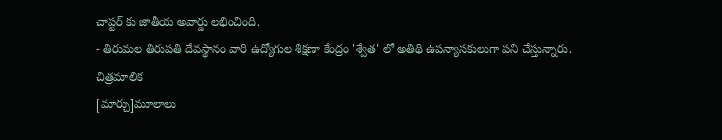చాప్టర్ కు జాతీయ అవార్డు లభించింది.
- తిరుమల తిరుపతి దేవస్థానం వారి ఉద్యోగుల శిక్షణా కేంద్రం 'శ్వేత' లో అతిథి ఉపన్యాసకులుగా పని చేస్తున్నారు.
చిత్రమాలిక
[మార్చు]మూలాలు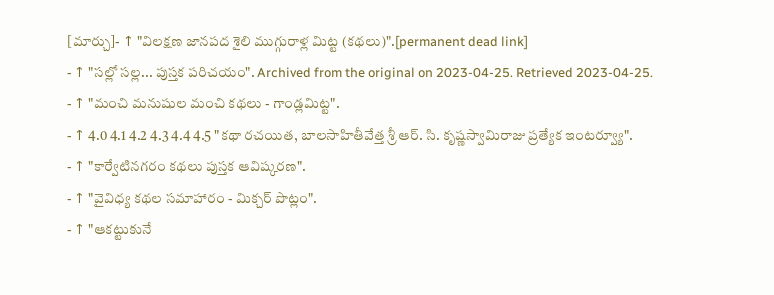[మార్చు]- ↑ "విలక్షణ జానపద శైలి ముగ్గురాళ్ల మిట్ట (కథలు)".[permanent dead link]
- ↑ "సల్లో సల్ల... పుస్తక పరిచయం". Archived from the original on 2023-04-25. Retrieved 2023-04-25.
- ↑ "మంచి మనుషుల మంచి కథలు - గాండ్లమిట్ట".
- ↑ 4.0 4.1 4.2 4.3 4.4 4.5 "కథా రచయిత, బాలసాహితీవేత్త శ్రీ ఆర్. సి. కృష్ణస్వామిరాజు ప్రత్యేక ఇంటర్వ్యూ".
- ↑ "కార్వేటినగరం కథలు పుస్తక ఆవిష్కరణ".
- ↑ "వైవిధ్య కథల సమాహారం - మిక్చర్ పొట్లం".
- ↑ "ఆకట్టుకునే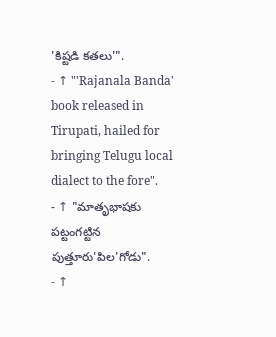'కిష్టడి కతలు'".
- ↑ "'Rajanala Banda' book released in Tirupati, hailed for bringing Telugu local dialect to the fore".
- ↑ "మాతృభాషకు పట్టంగట్టిన పుత్తూరు'పిల'గోడు".
- ↑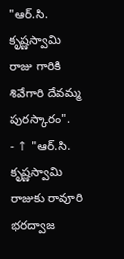"ఆర్.సి. కృష్ణస్వామి రాజు గారికి శివేగారి దేవమ్మ పురస్కారం".
- ↑ "ఆర్.సి. కృష్ణస్వామి రాజుకు రావూరి భరద్వాజ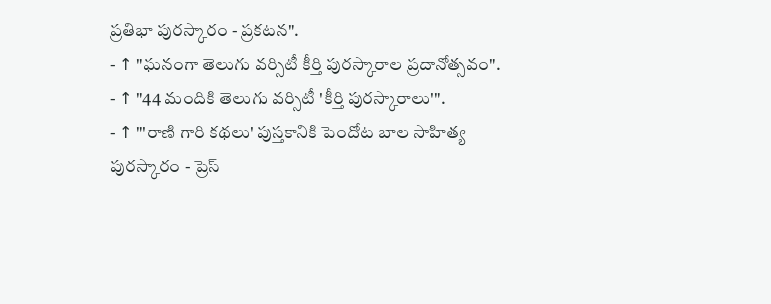ప్రతిభా పురస్కారం - ప్రకటన".
- ↑ "ఘనంగా తెలుగు వర్సిటీ కీర్తి పురస్కారాల ప్రదానోత్సవం".
- ↑ "44 మందికి తెలుగు వర్సిటీ 'కీర్తి పురస్కారాలు'".
- ↑ "'రాణి గారి కథలు' పుస్తకానికి పెందోట బాల సాహిత్య పురస్కారం - ప్రెస్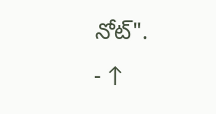నోట్".
- ↑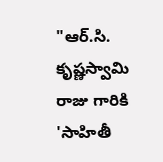"ఆర్.సి. కృష్ణస్వామి రాజు గారికి 'సాహితీ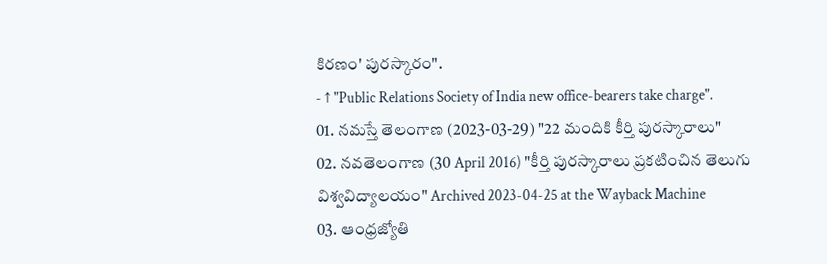కిరణం' పురస్కారం".
- ↑ "Public Relations Society of India new office-bearers take charge".
01. నమస్తే తెలంగాణ (2023-03-29) "22 మందికి కీర్తి పురస్కారాలు"
02. నవతెలంగాణ (30 April 2016) "కీర్తి పురస్కారాలు ప్రకటించిన తెలుగు విశ్వవిద్యాలయం" Archived 2023-04-25 at the Wayback Machine
03. ఆంధ్రజ్యోతి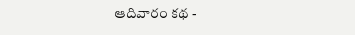ఆదివారం కథ -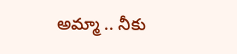అమ్మా .. నీకు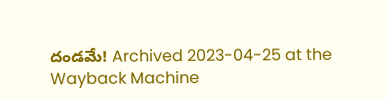దండమే! Archived 2023-04-25 at the Wayback Machine